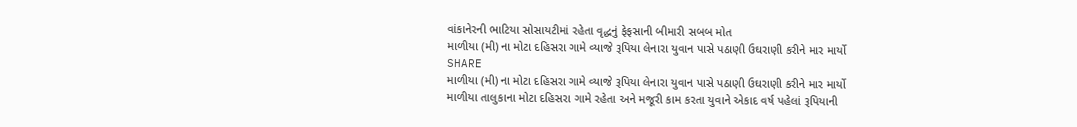વાંકાનેરની ભાટિયા સોસાયટીમાં રહેતા વૃદ્ધનું ફેફસાની બીમારી સબબ મોત
માળીયા (મી) ના મોટા દહિસરા ગામે વ્યાજે રૂપિયા લેનારા યુવાન પાસે પઠાણી ઉઘરાણી કરીને માર માર્યો
SHARE
માળીયા (મી) ના મોટા દહિસરા ગામે વ્યાજે રૂપિયા લેનારા યુવાન પાસે પઠાણી ઉઘરાણી કરીને માર માર્યો
માળીયા તાલુકાના મોટા દહિસરા ગામે રહેતા અને મજૂરી કામ કરતા યુવાને એકાદ વર્ષ પહેલાં રૂપિયાની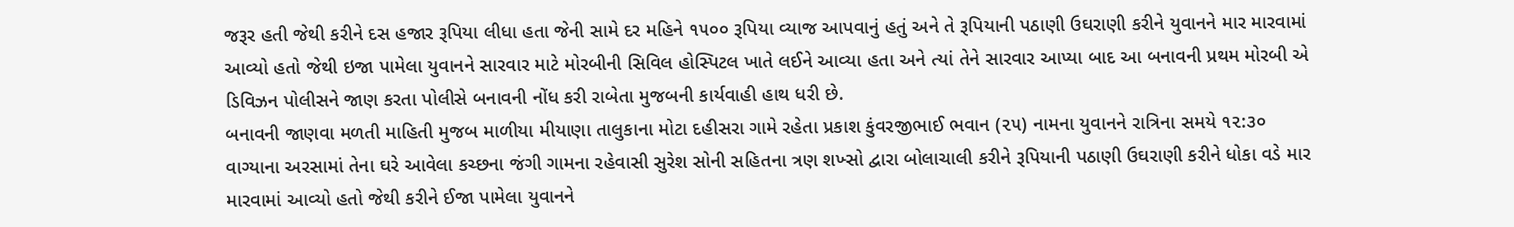જરૂર હતી જેથી કરીને દસ હજાર રૂપિયા લીધા હતા જેની સામે દર મહિને ૧૫૦૦ રૂપિયા વ્યાજ આપવાનું હતું અને તે રૂપિયાની પઠાણી ઉઘરાણી કરીને યુવાનને માર મારવામાં આવ્યો હતો જેથી ઇજા પામેલા યુવાનને સારવાર માટે મોરબીની સિવિલ હોસ્પિટલ ખાતે લઈને આવ્યા હતા અને ત્યાં તેને સારવાર આપ્યા બાદ આ બનાવની પ્રથમ મોરબી એ ડિવિઝન પોલીસને જાણ કરતા પોલીસે બનાવની નોંધ કરી રાબેતા મુજબની કાર્યવાહી હાથ ધરી છે.
બનાવની જાણવા મળતી માહિતી મુજબ માળીયા મીયાણા તાલુકાના મોટા દહીસરા ગામે રહેતા પ્રકાશ કુંવરજીભાઈ ભવાન (૨૫) નામના યુવાનને રાત્રિના સમયે ૧૨:૩૦ વાગ્યાના અરસામાં તેના ઘરે આવેલા કચ્છના જંગી ગામના રહેવાસી સુરેશ સોની સહિતના ત્રણ શખ્સો દ્વારા બોલાચાલી કરીને રૂપિયાની પઠાણી ઉઘરાણી કરીને ધોકા વડે માર મારવામાં આવ્યો હતો જેથી કરીને ઈજા પામેલા યુવાનને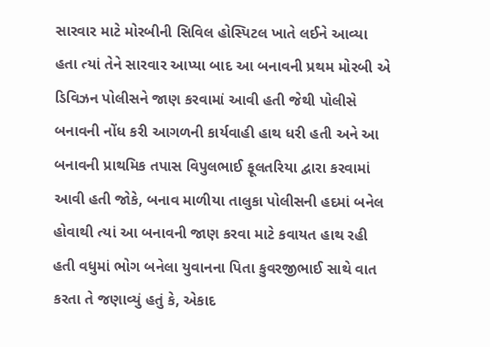સારવાર માટે મોરબીની સિવિલ હોસ્પિટલ ખાતે લઈને આવ્યા હતા ત્યાં તેને સારવાર આપ્યા બાદ આ બનાવની પ્રથમ મોરબી એ ડિવિઝન પોલીસને જાણ કરવામાં આવી હતી જેથી પોલીસે બનાવની નોંધ કરી આગળની કાર્યવાહી હાથ ધરી હતી અને આ બનાવની પ્રાથમિક તપાસ વિપુલભાઈ ફૂલતરિયા દ્વારા કરવામાં આવી હતી જોકે, બનાવ માળીયા તાલુકા પોલીસની હદમાં બનેલ હોવાથી ત્યાં આ બનાવની જાણ કરવા માટે કવાયત હાથ રહી હતી વધુમાં ભોગ બનેલા યુવાનના પિતા કુવરજીભાઈ સાથે વાત કરતા તે જણાવ્યું હતું કે, એકાદ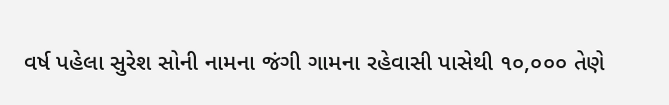વર્ષ પહેલા સુરેશ સોની નામના જંગી ગામના રહેવાસી પાસેથી ૧૦,૦૦૦ તેણે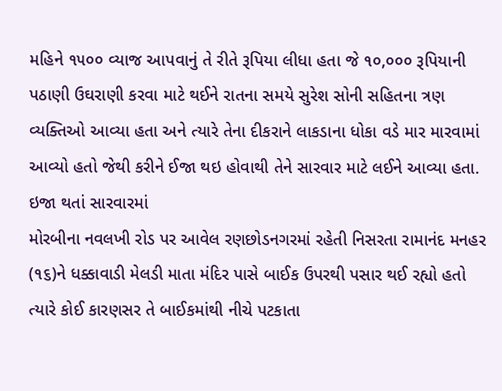મહિને ૧૫૦૦ વ્યાજ આપવાનું તે રીતે રૂપિયા લીધા હતા જે ૧૦,૦૦૦ રૂપિયાની પઠાણી ઉઘરાણી કરવા માટે થઈને રાતના સમયે સુરેશ સોની સહિતના ત્રણ વ્યક્તિઓ આવ્યા હતા અને ત્યારે તેના દીકરાને લાકડાના ધોકા વડે માર મારવામાં આવ્યો હતો જેથી કરીને ઈજા થઇ હોવાથી તેને સારવાર માટે લઈને આવ્યા હતા.
ઇજા થતાં સારવારમાં
મોરબીના નવલખી રોડ પર આવેલ રણછોડનગરમાં રહેતી નિસરતા રામાનંદ મનહર (૧૬)ને ધક્કાવાડી મેલડી માતા મંદિર પાસે બાઈક ઉપરથી પસાર થઈ રહ્યો હતો ત્યારે કોઈ કારણસર તે બાઈકમાંથી નીચે પટકાતા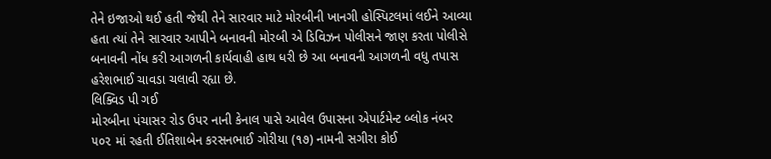તેને ઇજાઓ થઈ હતી જેથી તેને સારવાર માટે મોરબીની ખાનગી હોસ્પિટલમાં લઈને આવ્યા હતા ત્યાં તેને સારવાર આપીને બનાવની મોરબી એ ડિવિઝન પોલીસને જાણ કરતા પોલીસે બનાવની નોંધ કરી આગળની કાર્યવાહી હાથ ધરી છે આ બનાવની આગળની વધુ તપાસ હરેશભાઈ ચાવડા ચલાવી રહ્યા છે.
લિક્વિડ પી ગઈ
મોરબીના પંચાસર રોડ ઉપર નાની કેનાલ પાસે આવેલ ઉપાસના એપાર્ટમેન્ટ બ્લોક નંબર ૫૦૨ માં રહતી ઈતિશાબેન કરસનભાઈ ગોરીયા (૧૭) નામની સગીરા કોઈ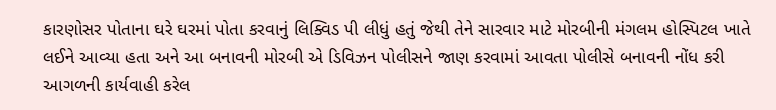કારણોસર પોતાના ઘરે ઘરમાં પોતા કરવાનું લિક્વિડ પી લીધું હતું જેથી તેને સારવાર માટે મોરબીની મંગલમ હોસ્પિટલ ખાતે લઈને આવ્યા હતા અને આ બનાવની મોરબી એ ડિવિઝન પોલીસને જાણ કરવામાં આવતા પોલીસે બનાવની નોંધ કરી આગળની કાર્યવાહી કરેલ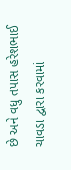છે અને વધુ તપાસ હરેશભાઈ ચાવડા દ્વારા કરવામાં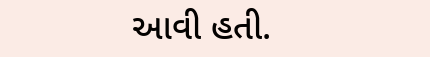આવી હતી.